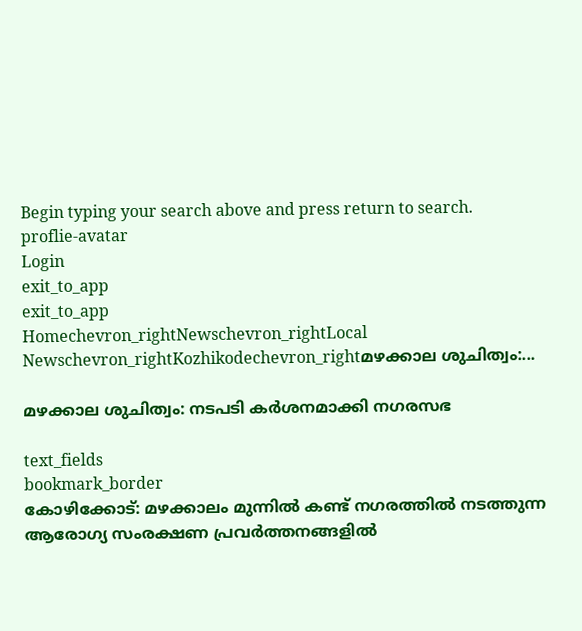Begin typing your search above and press return to search.
proflie-avatar
Login
exit_to_app
exit_to_app
Homechevron_rightNewschevron_rightLocal Newschevron_rightKozhikodechevron_rightമഴക്കാല ശുചിത്വം:...

മഴക്കാല ശുചിത്വം: നടപടി കർശനമാക്കി നഗരസഭ

text_fields
bookmark_border
കോഴിക്കോട്: മഴക്കാലം മുന്നിൽ കണ്ട് നഗരത്തിൽ നടത്തുന്ന ആരോഗ്യ സംരക്ഷണ പ്രവർത്തനങ്ങളിൽ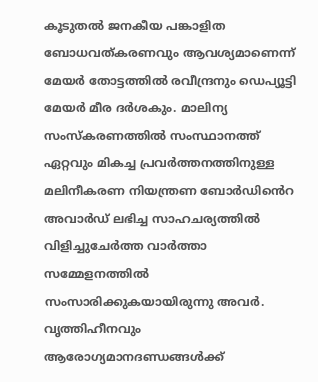കൂടുതൽ ജനകീയ പങ്കാളിത ബോധവത്കരണവും ആവശ്യമാണെന്ന് മേയർ തോട്ടത്തിൽ രവീന്ദ്രനും ഡെപ്യൂട്ടി മേയർ മീര ദർശകും. മാലിന്യ സംസ്കരണത്തിൽ സംസ്ഥാനത്ത് ഏറ്റവും മികച്ച പ്രവർത്തനത്തിനുള്ള മലിനീകരണ നിയന്ത്രണ ബോർഡിൻെറ അവാർഡ് ലഭിച്ച സാഹചര്യത്തിൽ വിളിച്ചുചേർത്ത വാർത്താ സമ്മേളനത്തിൽ സംസാരിക്കുകയായിരുന്നു അവർ. വൃത്തിഹീനവും ആരോഗ്യമാനദണ്ഡങ്ങൾക്ക്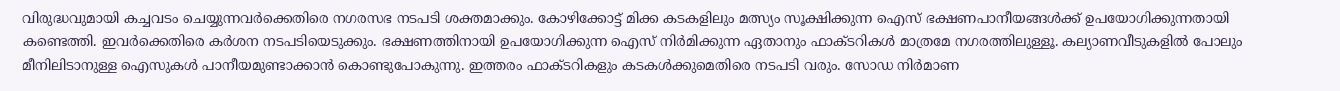വിരുദ്ധവുമായി കച്ചവടം ചെയ്യുന്നവർക്കെതിരെ നഗരസഭ നടപടി ശക്തമാക്കും. കോഴിക്കോട്ട് മിക്ക കടകളിലും മത്സ്യം സൂക്ഷിക്കുന്ന ഐസ് ഭക്ഷണപാനീയങ്ങള്‍ക്ക് ഉപയോഗിക്കുന്നതായി കണ്ടെത്തി. ഇവര്‍ക്കെതിരെ കര്‍ശന നടപടിയെടുക്കും. ഭക്ഷണത്തിനായി ഉപയോഗിക്കുന്ന ഐസ് നിർമിക്കുന്ന ഏതാനും ഫാക്ടറികൾ മാത്രമേ നഗരത്തിലുള്ളൂ. കല്യാണവീടുകളില്‍ പോലും മീനിലിടാനുള്ള ഐസുകള്‍ പാനീയമുണ്ടാക്കാൻ കൊണ്ടുപോകുന്നു. ഇത്തരം ഫാക്ടറികളും കടകൾക്കുമെതിരെ നടപടി വരും. സോഡ നിർമാണ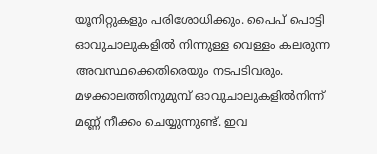യൂനിറ്റുകളും പരിശോധിക്കും. പൈപ് പൊട്ടി ഓവുചാലുകളില്‍ നിന്നുള്ള വെള്ളം കലരുന്ന അവസ്ഥക്കെതിരെയും നടപടിവരും. മഴക്കാലത്തിനുമുമ്പ് ഓവുചാലുകളില്‍നിന്ന് മണ്ണ് നീക്കം ചെയ്യുന്നുണ്ട്. ഇവ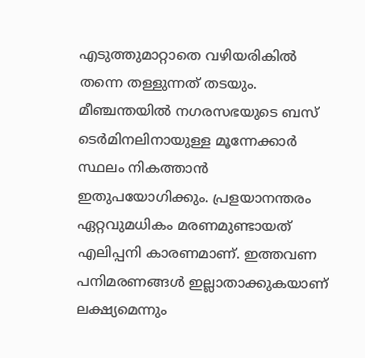എടുത്തുമാറ്റാതെ വഴിയരികില്‍ തന്നെ തള്ളുന്നത് തടയും. മീഞ്ചന്തയിൽ നഗരസഭയുടെ ബസ് ടെർമിനലിനായുള്ള മൂന്നേക്കാർ സ്ഥലം നികത്താൻ ഇതുപയോഗിക്കും. പ്രളയാനന്തരം ഏറ്റവുമധികം മരണമുണ്ടായത് എലിപ്പനി കാരണമാണ്. ഇത്തവണ പനിമരണങ്ങൾ ഇല്ലാതാക്കുകയാണ് ലക്ഷ്യമെന്നും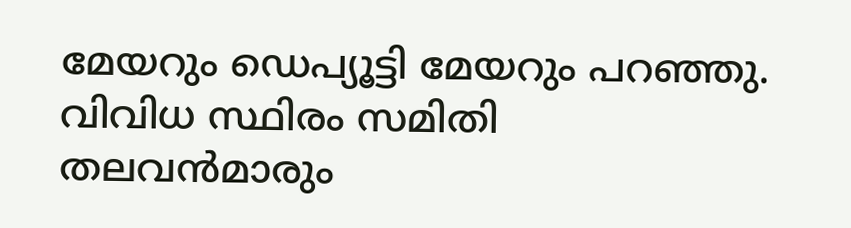മേയറും ഡെപ്യൂട്ടി മേയറും പറഞ്ഞു. വിവിധ സ്ഥിരം സമിതി തലവൻമാരും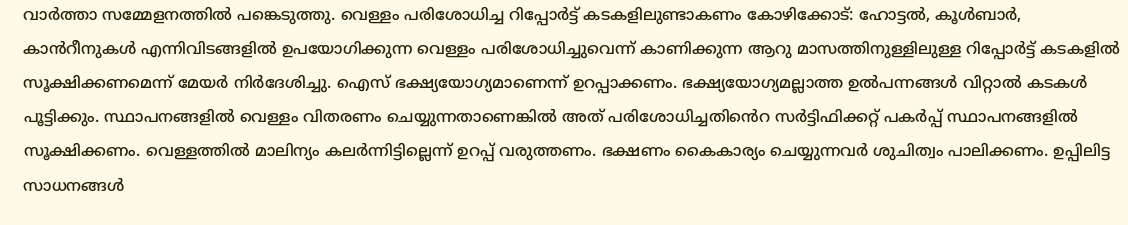വാർത്താ സമ്മേളനത്തിൽ പങ്കെടുത്തു. വെള്ളം പരിശോധിച്ച റിപ്പോര്‍ട്ട് കടകളിലുണ്ടാകണം കോഴിക്കോട്: ഹോട്ടല്‍, കൂള്‍ബാര്‍, കാൻറീനുകള്‍ എന്നിവിടങ്ങളില്‍ ഉപയോഗിക്കുന്ന വെള്ളം പരിശോധിച്ചുവെന്ന് കാണിക്കുന്ന ആറു മാസത്തിനുള്ളിലുള്ള റിപ്പോര്‍ട്ട് കടകളിൽ സൂക്ഷിക്കണമെന്ന് മേയർ നിർദേശിച്ചു. ഐസ് ഭക്ഷ്യയോഗ്യമാണെന്ന് ഉറപ്പാക്കണം. ഭക്ഷ്യയോഗ്യമല്ലാത്ത ഉൽപന്നങ്ങൾ വിറ്റാൽ കടകൾ പൂട്ടിക്കും. സ്ഥാപനങ്ങളില്‍ വെള്ളം വിതരണം ചെയ്യുന്നതാണെങ്കിൽ അത് പരിശോധിച്ചതിൻെറ സര്‍ട്ടിഫിക്കറ്റ് പകര്‍പ്പ് സ്ഥാപനങ്ങളില്‍ സൂക്ഷിക്കണം. വെള്ളത്തിൽ മാലിന്യം കലര്‍ന്നിട്ടില്ലെന്ന് ഉറപ്പ് വരുത്തണം. ഭക്ഷണം കൈകാര്യം ചെയ്യുന്നവര്‍ ശുചിത്വം പാലിക്കണം. ഉപ്പിലിട്ട സാധനങ്ങള്‍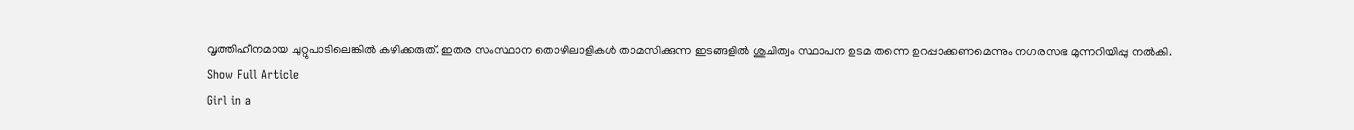വൃത്തിഹീനമായ ചുറ്റുപാടിലെങ്കിൽ കഴിക്കരുത്. ഇതര സംസ്ഥാന തൊഴിലാളികള്‍ താമസിക്കുന്ന ഇടങ്ങളിൽ ശുചിത്വം സ്ഥാപന ഉടമ തന്നെ ഉറപ്പാക്കണമെന്നും നഗരസഭ മുന്നറിയിപ്പു നൽകി.
Show Full Article
Girl in a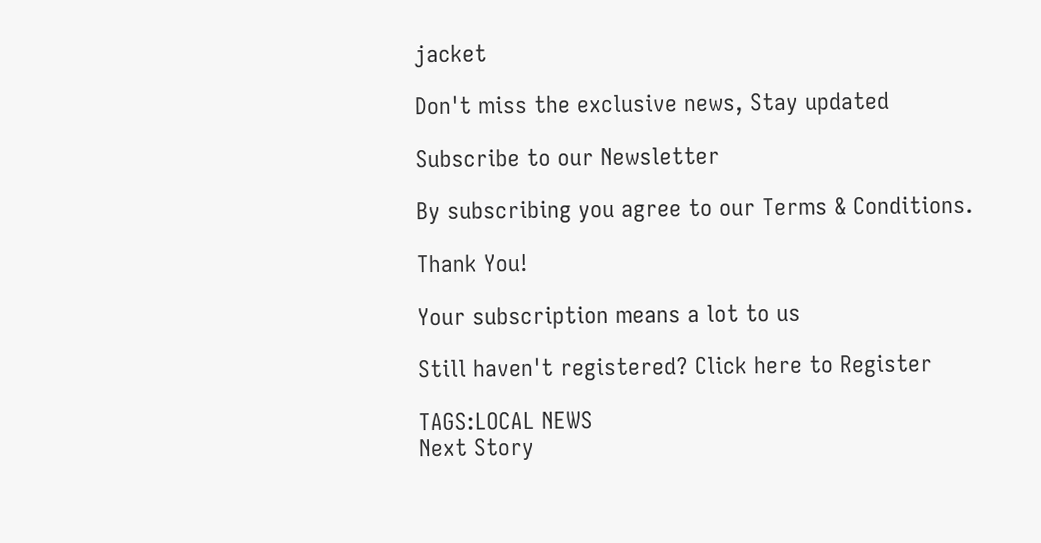jacket

Don't miss the exclusive news, Stay updated

Subscribe to our Newsletter

By subscribing you agree to our Terms & Conditions.

Thank You!

Your subscription means a lot to us

Still haven't registered? Click here to Register

TAGS:LOCAL NEWS
Next Story